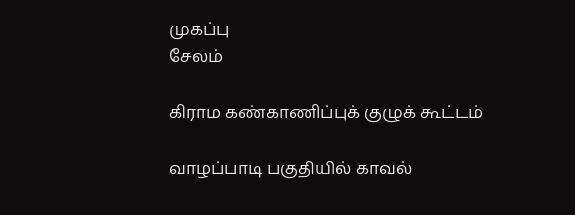முகப்பு
சேலம்

கிராம கண்காணிப்புக் குழுக் கூட்டம்

வாழப்பாடி பகுதியில் காவல்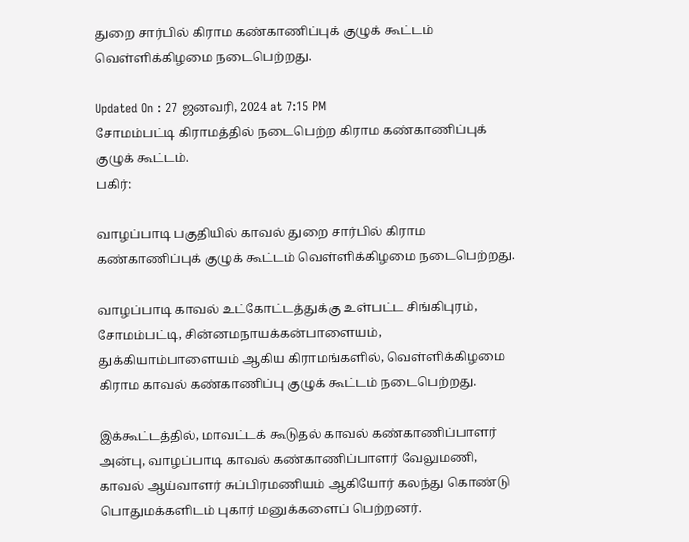துறை சார்பில் கிராம கண்காணிப்புக் குழுக் கூட்டம் வெள்ளிக்கிழமை நடைபெற்றது.

Updated On : 27 ஜனவரி, 2024 at 7:15 PM
சோமம்பட்டி கிராமத்தில் நடைபெற்ற கிராம கண்காணிப்புக் குழுக் கூட்டம்.
பகிர்:

வாழப்பாடி பகுதியில் காவல் துறை சார்பில் கிராம கண்காணிப்புக் குழுக் கூட்டம் வெள்ளிக்கிழமை நடைபெற்றது.

வாழப்பாடி காவல் உட்கோட்டத்துக்கு உள்பட்ட சிங்கிபுரம், சோமம்பட்டி, சின்னமநாயக்கன்பாளையம், துக்கியாம்பாளையம் ஆகிய கிராமங்களில், வெள்ளிக்கிழமை கிராம காவல் கண்காணிப்பு குழுக் கூட்டம் நடைபெற்றது.

இக்கூட்டத்தில், மாவட்டக் கூடுதல் காவல் கண்காணிப்பாளர் அன்பு, வாழப்பாடி காவல் கண்காணிப்பாளர் வேலுமணி, காவல் ஆய்வாளர் சுப்பிரமணியம் ஆகியோர் கலந்து கொண்டு பொதுமக்களிடம் புகார் மனுக்களைப் பெற்றனர்.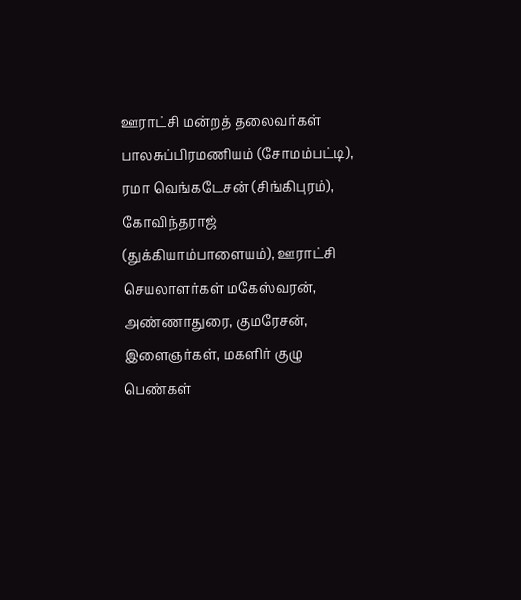ஊராட்சி மன்றத் தலைவர்கள் பாலசுப்பிரமணியம் (சோமம்பட்டி), ரமா வெங்கடேசன் (சிங்கிபுரம்), கோவிந்தராஜ் (துக்கியாம்பாளையம்), ஊராட்சி செயலாளர்கள் மகேஸ்வரன், அண்ணாதுரை, குமரேசன், இளைஞர்கள், மகளிர் குழு பெண்கள்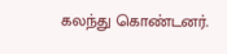கலந்து கொண்டனர்.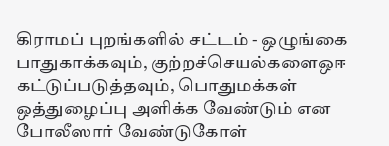கிராமப் புறங்களில் சட்டம் - ஒழுங்கை பாதுகாக்கவும், குற்றச்செயல்களைஒஈ கட்டுப்படுத்தவும், பொதுமக்கள் ஒத்துழைப்பு அளிக்க வேண்டும் என போலீஸார் வேண்டுகோள்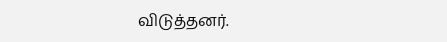விடுத்தனர்.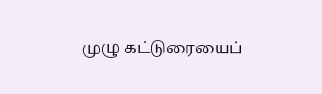முழு கட்டுரையைப்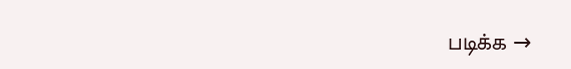படிக்க →